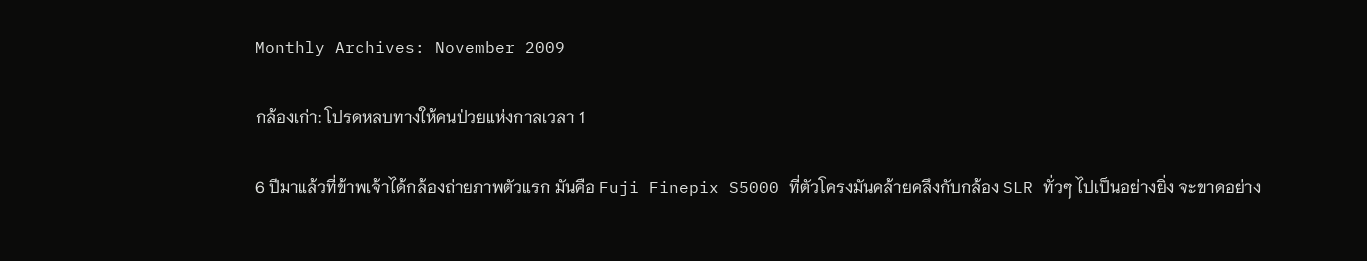Monthly Archives: November 2009

กล้องเก่า: โปรดหลบทางให้คนป่วยแห่งกาลเวลา 1

6 ปีมาแล้วที่ข้าพเจ้าได้กล้องถ่ายภาพตัวแรก มันคือ Fuji Finepix S5000 ที่ตัวโครงมันคล้ายคลึงกับกล้อง SLR ทั่วๆ ไปเป็นอย่างยิ่ง จะขาดอย่าง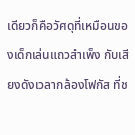เดียวก็คือวัศดุที่เหมือนของเด็กเล่นแถวสำเพ็ง กับเสียงดังเวลากล้องโฟกัส ที่ช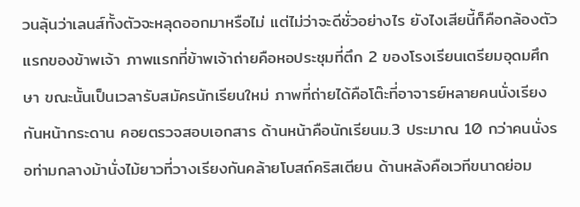วนลุ้นว่าเลนส์ทั้งตัวจะหลุดออกมาหรือไม่ แต่ไม่ว่าจะดีชั่วอย่างไร ยังไงเสียนี้ก็คือกล้องตัวแรกของข้าพเจ้า ภาพแรกที่ข้าพเจ้าถ่ายคือหอประชุมที่ตึก 2 ของโรงเรียนเตรียมอุดมศึกษา ขณะนั้นเป็นเวลารับสมัครนักเรียนใหม่ ภาพที่ถ่ายได้คือโต๊ะที่อาจารย์หลายคนนั่งเรียงกันหน้ากระดาน คอยตรวจสอบเอกสาร ด้านหน้าคือนักเรียนม.3 ประมาณ 10 กว่าคนนั่งรอท่ามกลางม้านั่งไม้ยาวที่วางเรียงกันคล้ายโบสถ์คริสเตียน ด้านหลังคือเวทีขนาดย่อม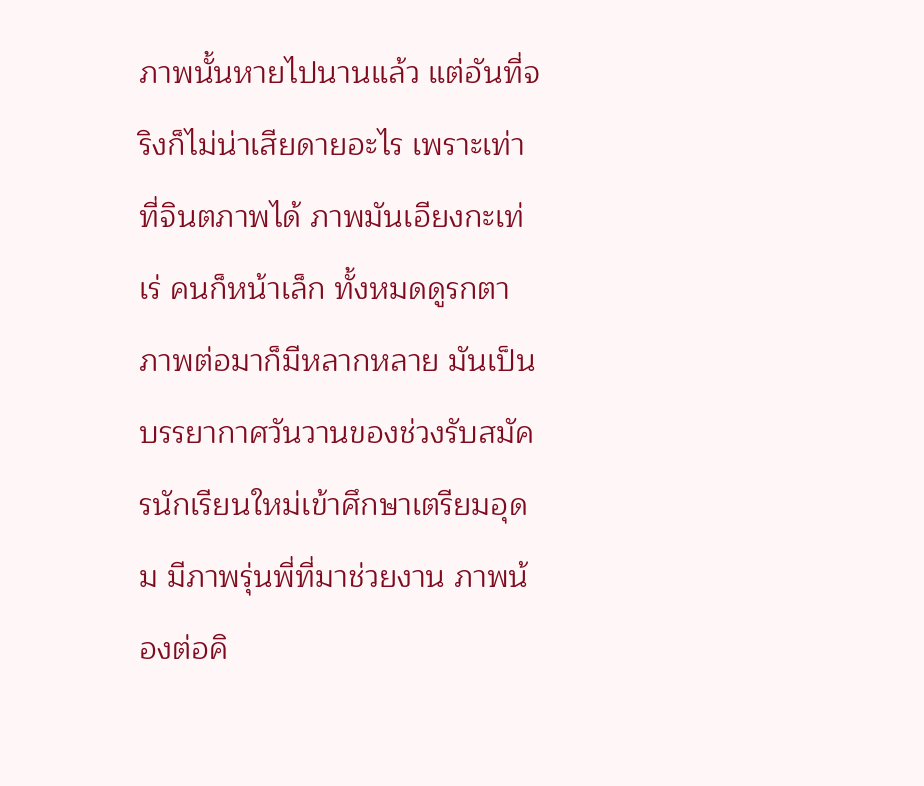ภาพนั้นหายไปนานแล้ว แต่อันที่จริงก็ไม่น่าเสียดายอะไร เพราะเท่าที่จินตภาพได้ ภาพมันเอียงกะเท่เร่ คนก็หน้าเล็ก ทั้งหมดดูรกตา ภาพต่อมาก็มีหลากหลาย มันเป็นบรรยากาศวันวานของช่วงรับสมัครนักเรียนใหม่เข้าศึกษาเตรียมอุดม มีภาพรุ่นพี่ที่มาช่วยงาน ภาพน้องต่อคิ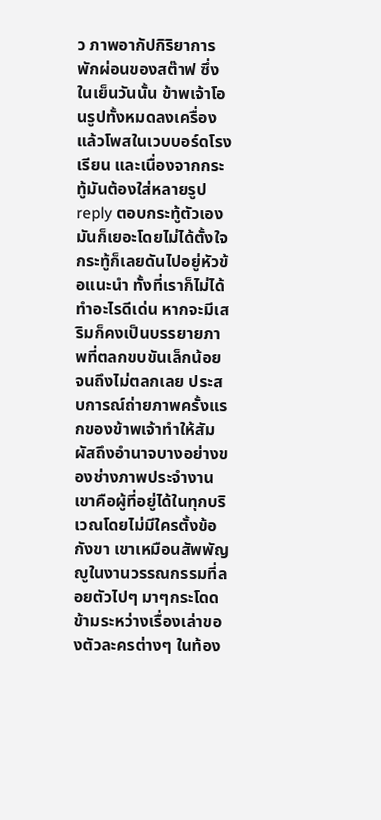ว ภาพอากัปกิริยาการพักผ่อนของสต๊าฟ ซึ่งในเย็นวันนั้น ข้าพเจ้าโอนรูปทั้งหมดลงเครื่องแล้วโพสในเวบบอร์ดโรงเรียน และเนื่องจากกระทู้มันต้องใส่หลายรูป reply ตอบกระทู้ตัวเองมันก็เยอะโดยไม่ได้ตั้งใจ กระทู้ก็เลยดันไปอยู่หัวข้อแนะนำ ทั้งที่เราก็ไม่ได้ทำอะไรดีเด่น หากจะมีเสริมก็คงเป็นบรรยายภาพที่ตลกขบขันเล็กน้อย จนถึงไม่ตลกเลย ประสบการณ์ถ่ายภาพครั้งแรกของข้าพเจ้าทำให้สัมผัสถึงอำนาจบางอย่างของช่างภาพประจำงาน เขาคือผู้ที่อยู่ได้ในทุกบริเวณโดยไม่มีใครตั้งข้อกังขา เขาเหมือนสัพพัญญูในงานวรรณกรรมที่ลอยตัวไปๆ มาๆกระโดดข้ามระหว่างเรื่องเล่าของตัวละครต่างๆ ในท้อง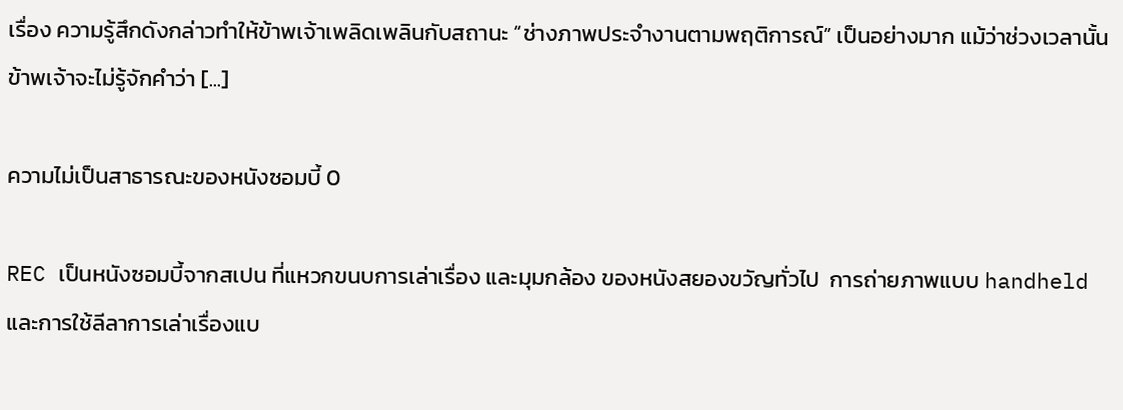เรื่อง ความรู้สึกดังกล่าวทำให้ข้าพเจ้าเพลิดเพลินกับสถานะ “ช่างภาพประจำงานตามพฤติการณ์” เป็นอย่างมาก แม้ว่าช่วงเวลานั้นข้าพเจ้าจะไม่รู้จักคำว่า [...]

ความไม่เป็นสาธารณะของหนังซอมบี้ 0

REC เป็นหนังซอมบี้จากสเปน ที่แหวกขนบการเล่าเรื่อง และมุมกล้อง ของหนังสยองขวัญทั่วไป  การถ่ายภาพแบบ handheld และการใช้ลีลาการเล่าเรื่องแบ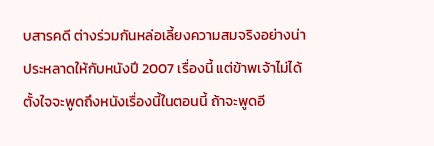บสารคดี ต่างร่วมกันหล่อเลี้ยงความสมจริงอย่างน่าประหลาดให้กับหนังปี 2007 เรื่องนี้ แต่ข้าพเจ้าไม่ได้ตั้งใจจะพูดถึงหนังเรื่องนี้ในตอนนี้ ถ้าจะพูดอี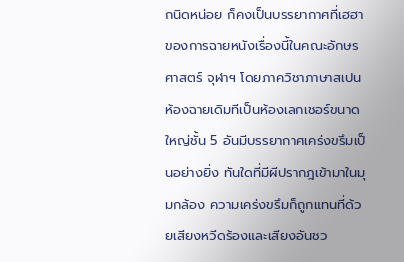กนิดหน่อย ก็คงเป็นบรรยากาศที่เฮฮาของการฉายหนังเรื่องนี้ในคณะอักษรศาสตร์ จุฬาฯ โดยภาควิชาภาษาสเปน ห้องฉายเดิมทีเป็นห้องเลกเชอร์ขนาดใหญ่ชั้น 5 อันมีบรรยากาศเคร่งขรึมเป็นอย่างยิ่ง ทันใดที่มีผีปรากฎเข้ามาในมุมกล้อง ความเคร่งขรึมก็ถูกแทนที่ด้วยเสียงหวีดร้องและเสียงอันชว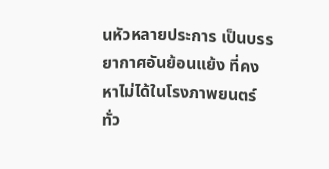นหัวหลายประการ เป็นบรรยากาศอันย้อนแย้ง ที่คงหาไม่ได้ในโรงภาพยนตร์ทั่ว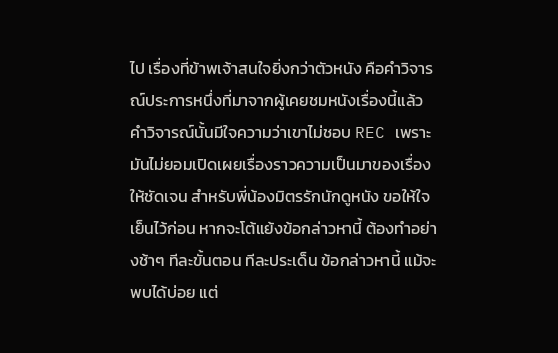ไป เรื่องที่ข้าพเจ้าสนใจยิ่งกว่าตัวหนัง คือคำวิจารณ์ประการหนึ่งที่มาจากผู้เคยชมหนังเรื่องนี้แล้ว คำวิจารณ์นั้นมีใจความว่าเขาไม่ชอบ REC เพราะมันไม่ยอมเปิดเผยเรื่องราวความเป็นมาของเรื่องให้ชัดเจน สำหรับพี่น้องมิตรรักนักดูหนัง ขอให้ใจเย็นไว้ก่อน หากจะโต้แย้งข้อกล่าวหานี้ ต้องทำอย่างช้าๆ ทีละขั้นตอน ทีละประเด็น ข้อกล่าวหานี้ แม้จะพบได้บ่อย แต่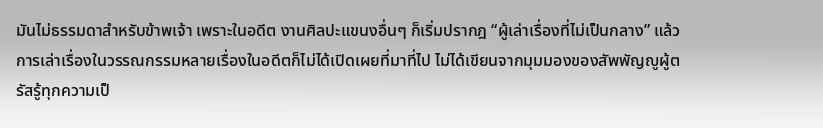มันไม่ธรรมดาสำหรับข้าพเจ้า เพราะในอดีต งานศิลปะแขนงอื่นๆ ก็เริ่มปรากฎ “ผู้เล่าเรื่องที่ไม่เป็นกลาง” แล้ว การเล่าเรื่องในวรรณกรรมหลายเรื่องในอดีตก็ไม่ได้เปิดเผยที่มาที่ไป ไม่ได้เขียนจากมุมมองของสัพพัญญูผู้ตรัสรู้ทุกความเป็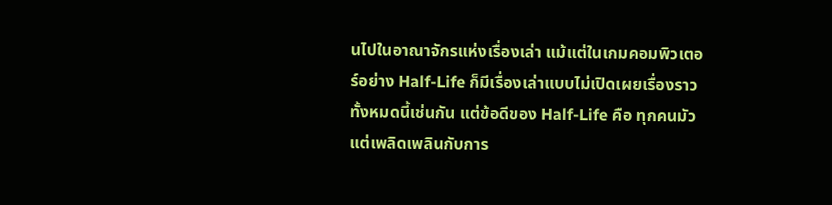นไปในอาณาจักรแห่งเรื่องเล่า แม้แต่ในเกมคอมพิวเตอร์อย่าง Half-Life ก็มีเรื่องเล่าแบบไม่เปิดเผยเรื่องราวทั้งหมดนี้เช่นกัน แต่ข้อดีของ Half-Life คือ ทุกคนมัวแต่เพลิดเพลินกับการ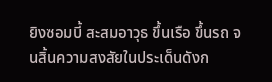ยิงซอมบี้ สะสมอาวุธ ขึ้นเรือ ขึ้นรถ จนสิ้นความสงสัยในประเด็นดังก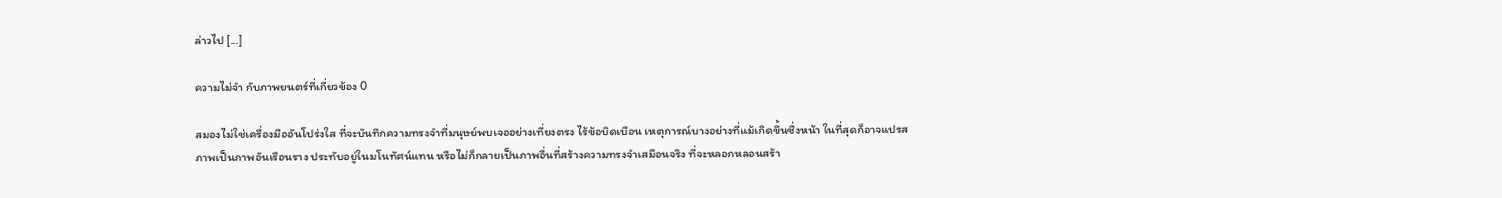ล่าวไป [...]

ความไม่จำ กับภาพยนตร์ที่เกี่ยวข้อง 0

สมองไม่ใช่เครื่องมืออันโปร่งใส ที่จะบันทึกความทรงจำที่มนุษย์พบเจออย่างเที่ยงตรง ไร้ข้อบิดเบือน เหตุการณ์บางอย่างที่แม้เกิดขึ้นซึ่งหน้า ในที่สุดก็อาจแปรสภาพเป็นภาพอันเรือนราง ประทับอยู่ในมโนทัศน์แทน หรือไม่ก็กลายเป็นภาพอื่นที่สร้างความทรงจำเสมือนจริง ที่จะหลอกหลอนสร้า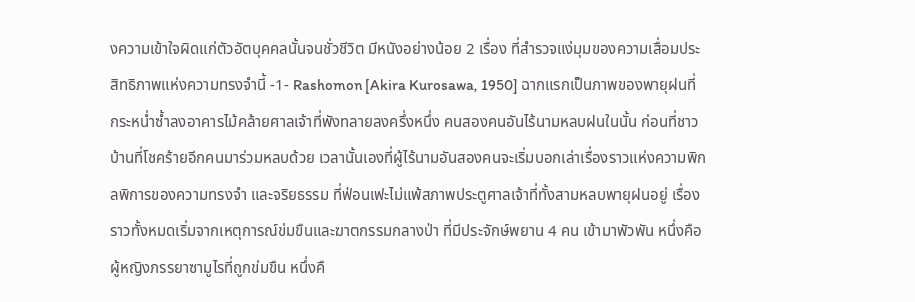งความเข้าใจผิดแก่ตัวอัตบุคคลนั้นจนชั่วชีวิต มีหนังอย่างน้อย 2 เรื่อง ที่สำรวจแง่มุมของความเสื่อมประสิทธิภาพแห่งความทรงจำนี้ -1- Rashomon [Akira Kurosawa, 1950] ฉากแรกเป็นภาพของพายุฝนที่กระหน่ำซ้ำลงอาคารไม้คล้ายศาลเจ้าที่พังทลายลงครึ่งหนึ่ง คนสองคนอันไร้นามหลบฝนในนั้น ก่อนที่ชาวบ้านที่โชคร้ายอีกคนมาร่วมหลบด้วย เวลานั้นเองที่ผู้ไร้นามอันสองคนจะเริ่มบอกเล่าเรื่องราวแห่งความพิกลพิการของความทรงจำ และจริยธรรม ที่ฟ่อนเฟะไม่แพ้สภาพประตูศาลเจ้าที่ทั้งสามหลบพายุฝนอยู่ เรื่องราวทั้งหมดเริ่มจากเหตุการณ์ข่มขืนและฆาตกรรมกลางป่า ที่มีประจักษ์พยาน 4 คน เข้ามาพัวพัน หนึ่งคือผู้หญิงภรรยาซามูไรที่ถูกข่มขืน หนึ่งคื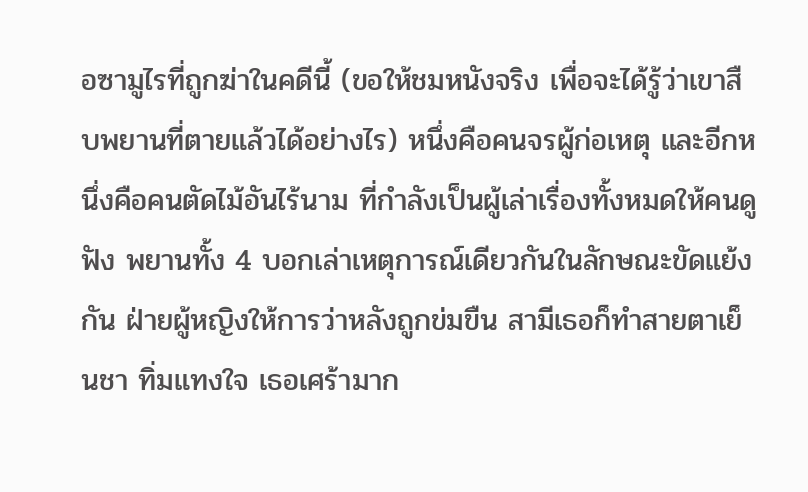อซามูไรที่ถูกฆ่าในคดีนี้ (ขอให้ชมหนังจริง เพื่อจะได้รู้ว่าเขาสืบพยานที่ตายแล้วได้อย่างไร) หนึ่งคือคนจรผู้ก่อเหตุ และอีกหนึ่งคือคนตัดไม้อันไร้นาม ที่กำลังเป็นผู้เล่าเรื่องทั้งหมดให้คนดูฟัง พยานทั้ง 4 บอกเล่าเหตุการณ์เดียวกันในลักษณะขัดแย้งกัน ฝ่ายผู้หญิงให้การว่าหลังถูกข่มขืน สามีเธอก็ทำสายตาเย็นชา ทิ่มแทงใจ เธอเศร้ามาก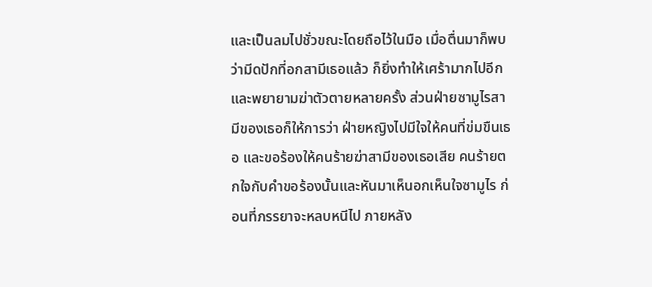และเป็นลมไปชั่วขณะโดยถือไว้ในมือ เมื่อตื่นมาก็พบว่ามีดปักที่อกสามีเธอแล้ว ก็ยิ่งทำให้เศร้ามากไปอีกและพยายามฆ่าตัวตายหลายครั้ง ส่วนฝ่ายซามูไรสามีของเธอก็ให้การว่า ฝ่ายหญิงไปมีใจให้คนที่ข่มขืนเธอ และขอร้องให้คนร้ายฆ่าสามีของเธอเสีย คนร้ายตกใจกับคำขอร้องนั้นและหันมาเห็นอกเห็นใจซามูไร ก่อนที่ภรรยาจะหลบหนีไป ภายหลัง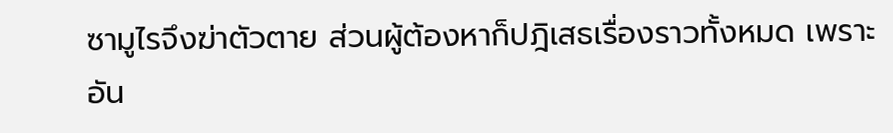ซามูไรจึงฆ่าตัวตาย ส่วนผู้ต้องหาก็ปฎิเสธเรื่องราวทั้งหมด เพราะอัน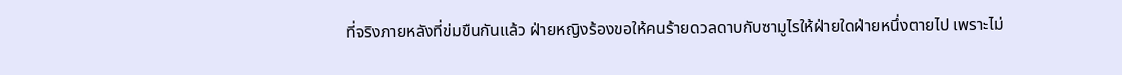ที่จริงภายหลังที่ข่มขืนกันแล้ว ฝ่ายหญิงร้องขอให้คนร้ายดวลดาบกับซามูไรให้ฝ่ายใดฝ่ายหนึ่งตายไป เพราะไม่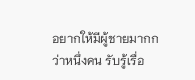อยากให้มีผู้ชายมากกว่าหนึ่งคน รับรู้เรื่อ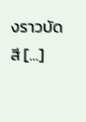งราวบัดสี [...]